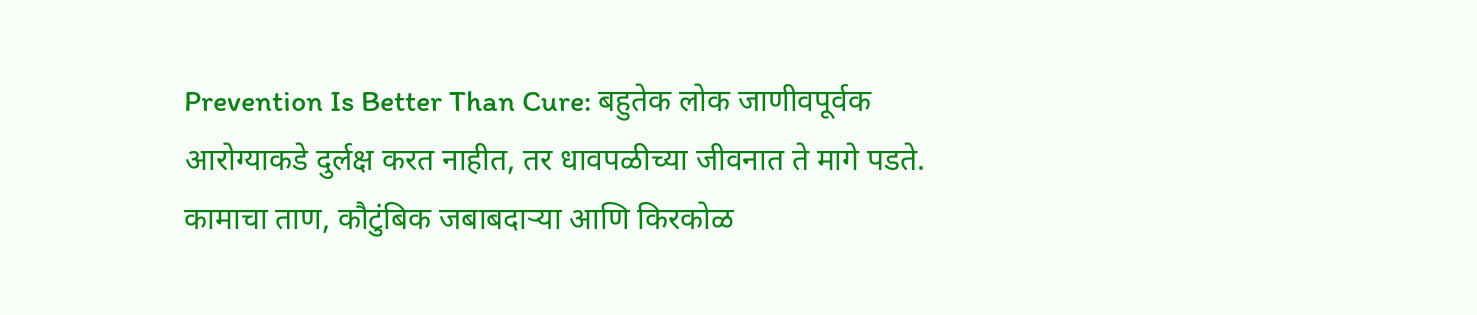Prevention Is Better Than Cure: बहुतेक लोक जाणीवपूर्वक आरोग्याकडे दुर्लक्ष करत नाहीत, तर धावपळीच्या जीवनात ते मागे पडते. कामाचा ताण, कौटुंबिक जबाबदाऱ्या आणि किरकोळ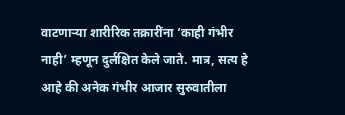वाटणाऱ्या शारीरिक तक्रारींना ‘काही गंभीर नाही’ म्हणून दुर्लक्षित केले जाते. मात्र, सत्य हे आहे की अनेक गंभीर आजार सुरुवातीला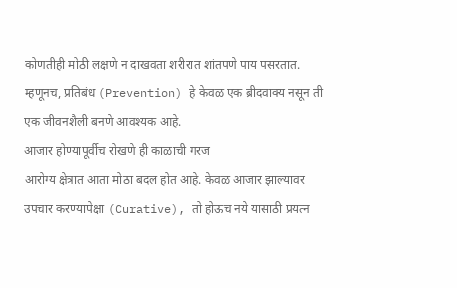कोणतीही मोठी लक्षणे न दाखवता शरीरात शांतपणे पाय पसरतात. म्हणूनच, प्रतिबंध (Prevention) हे केवळ एक ब्रीदवाक्य नसून ती एक जीवनशैली बनणे आवश्यक आहे.
आजार होण्यापूर्वीच रोखणे ही काळाची गरज
आरोग्य क्षेत्रात आता मोठा बदल होत आहे. केवळ आजार झाल्यावर उपचार करण्यापेक्षा (Curative), तो होऊच नये यासाठी प्रयत्न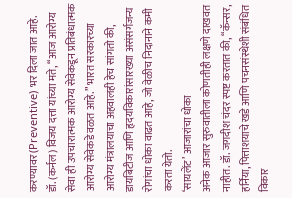करण्यावर (Preventive) भर दिला जात आहे. डॉ. (कर्नल) विजय दत्ता यांच्या मते, “आज आरोग्य सेवा ही उपचारात्मक आरोग्य सेवेकडून प्रतिबंधात्मक आरोग्य सेवेकडे वळत आहे.” भारत सरकारच्या आरोग्य मंत्रालयाचा अहवालही हेच सांगतो की, डायबिटीज आणि हृदयविकारांसारख्या असंसर्गजन्य रोगांचा धोका वाढत आहे, जो वेळीच निदानाने कमी करता येतो.
‘सायलेंट’ आजारांचा धोका
अनेक आजार सुरुवातीला कोणतीही लक्षणे दाखवत नाहीत. डॉ. जगदीश चंदर स्पष्ट करतात की, “कॅन्सर, हर्निया, पित्ताशयाचे खडे आणि पचनसंस्थेशी संबंधित विकार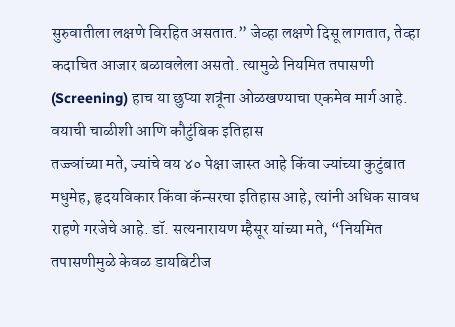सुरुवातीला लक्षणे विरहित असतात.” जेव्हा लक्षणे दिसू लागतात, तेव्हा कदाचित आजार बळावलेला असतो. त्यामुळे नियमित तपासणी (Screening) हाच या छुप्या शत्रूंना ओळखण्याचा एकमेव मार्ग आहे.
वयाची चाळीशी आणि कौटुंबिक इतिहास
तज्ज्ञांच्या मते, ज्यांचे वय ४० पेक्षा जास्त आहे किंवा ज्यांच्या कुटुंबात मधुमेह, हृदयविकार किंवा कॅन्सरचा इतिहास आहे, त्यांनी अधिक सावध राहणे गरजेचे आहे. डॉ. सत्यनारायण म्हैसूर यांच्या मते, “नियमित तपासणीमुळे केवळ डायबिटीज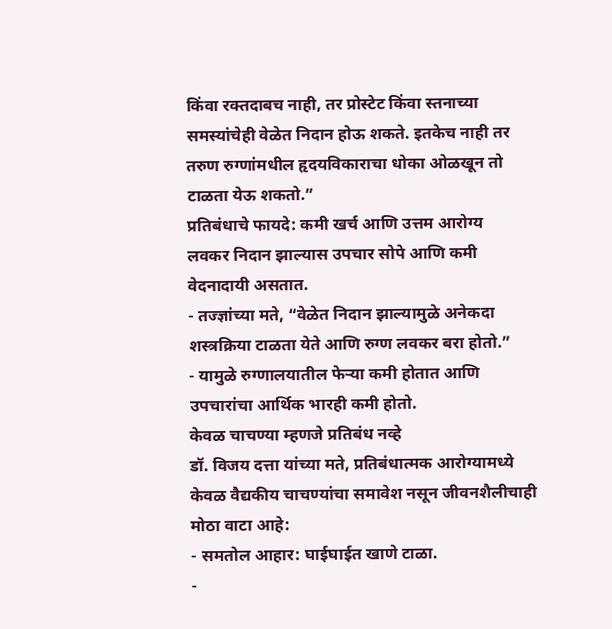किंवा रक्तदाबच नाही, तर प्रोस्टेट किंवा स्तनाच्या समस्यांचेही वेळेत निदान होऊ शकते. इतकेच नाही तर तरुण रुग्णांमधील हृदयविकाराचा धोका ओळखून तो टाळता येऊ शकतो.”
प्रतिबंधाचे फायदे: कमी खर्च आणि उत्तम आरोग्य
लवकर निदान झाल्यास उपचार सोपे आणि कमी वेदनादायी असतात.
- तज्ज्ञांच्या मते, “वेळेत निदान झाल्यामुळे अनेकदा शस्त्रक्रिया टाळता येते आणि रुग्ण लवकर बरा होतो.”
- यामुळे रुग्णालयातील फेऱ्या कमी होतात आणि उपचारांचा आर्थिक भारही कमी होतो.
केवळ चाचण्या म्हणजे प्रतिबंध नव्हे
डॉ. विजय दत्ता यांच्या मते, प्रतिबंधात्मक आरोग्यामध्ये केवळ वैद्यकीय चाचण्यांचा समावेश नसून जीवनशैलीचाही मोठा वाटा आहे:
- समतोल आहार: घाईघाईत खाणे टाळा.
-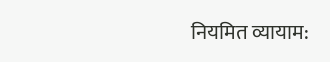नियमित व्यायाम: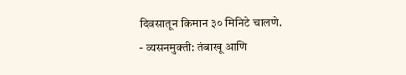दिवसातून किमान ३० मिनिटे चालणे.
- व्यसनमुक्ती: तंबाखू आणि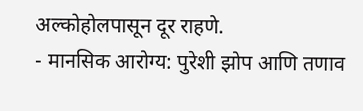अल्कोहोलपासून दूर राहणे.
- मानसिक आरोग्य: पुरेशी झोप आणि तणाव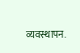व्यवस्थापन.